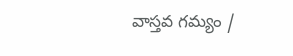వాస్తవ గమ్యం /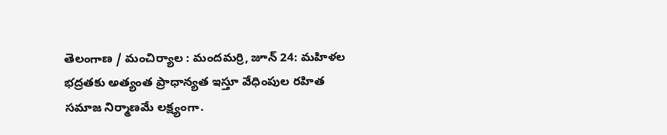తెలంగాణ / మంచిర్యాల : మందమర్రి, జూన్ 24: మహిళల భద్రతకు అత్యంత ప్రాధాన్యత ఇస్తూ వేధింపుల రహిత సమాజ నిర్మాణమే లక్ష్యంగా.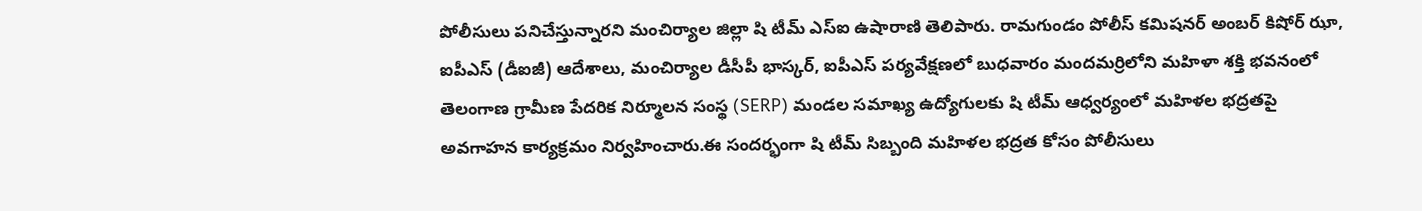పోలీసులు పనిచేస్తున్నారని మంచిర్యాల జిల్లా షి టీమ్ ఎస్ఐ ఉషారాణి తెలిపారు. రామగుండం పోలీస్ కమిషనర్ అంబర్ కిషోర్ ఝా, ఐపీఎస్ (డీఐజీ) ఆదేశాలు, మంచిర్యాల డీసీపీ భాస్కర్, ఐపీఎస్ పర్యవేక్షణలో బుధవారం మందమర్రిలోని మహిళా శక్తి భవనంలో తెలంగాణ గ్రామీణ పేదరిక నిర్మూలన సంస్థ (SERP) మండల సమాఖ్య ఉద్యోగులకు షి టీమ్ ఆధ్వర్యంలో మహిళల భద్రతపై అవగాహన కార్యక్రమం నిర్వహించారు.ఈ సందర్భంగా షి టీమ్ సిబ్బంది మహిళల భద్రత కోసం పోలీసులు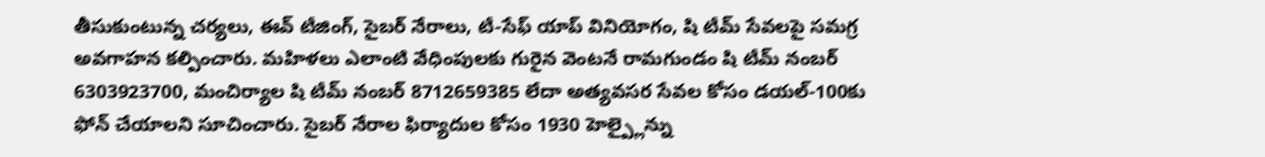తీసుకుంటున్న చర్యలు, ఈవ్ టీజింగ్, సైబర్ నేరాలు, టీ-సేఫ్ యాప్ వినియోగం, షి టీమ్ సేవలపై సమగ్ర అవగాహన కల్పించారు. మహిళలు ఎలాంటి వేధింపులకు గురైన వెంటనే రామగుండం షి టీమ్ నంబర్ 6303923700, మంచిర్యాల షి టీమ్ నంబర్ 8712659385 లేదా అత్యవసర సేవల కోసం డయల్-100కు ఫోన్ చేయాలని సూచించారు. సైబర్ నేరాల ఫిర్యాదుల కోసం 1930 హెల్ప్లైన్ను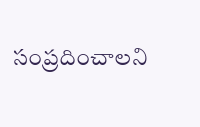సంప్రదించాలని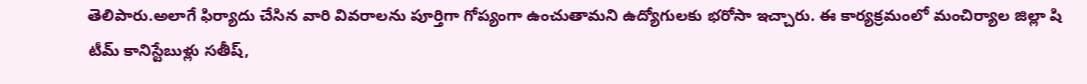తెలిపారు.అలాగే ఫిర్యాదు చేసిన వారి వివరాలను పూర్తిగా గోప్యంగా ఉంచుతామని ఉద్యోగులకు భరోసా ఇచ్చారు. ఈ కార్యక్రమంలో మంచిర్యాల జిల్లా షి టీమ్ కానిస్టేబుళ్లు సతీష్,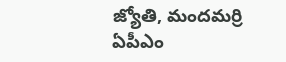జ్యోతి, మందమర్రి ఏపీఎం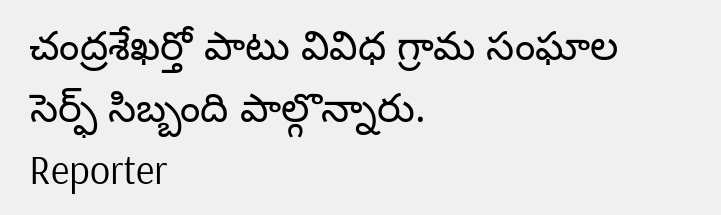చంద్రశేఖర్తో పాటు వివిధ గ్రామ సంఘాల సెర్ఫ్ సిబ్బంది పాల్గొన్నారు.
Reporter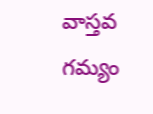వాస్తవ గమ్యం